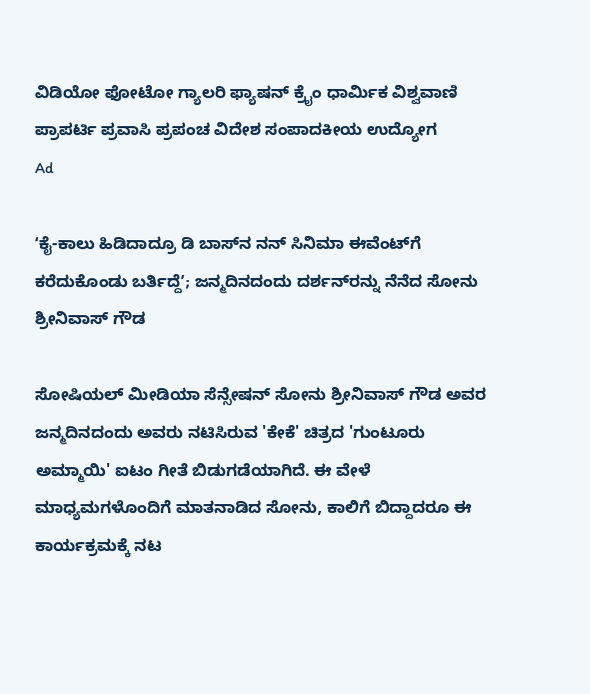ವಿಡಿಯೋ ಫೋಟೋ ಗ್ಯಾಲರಿ ಫ್ಯಾಷನ್ ಕ್ರೈಂ ಧಾರ್ಮಿಕ ವಿಶ್ವವಾಣಿ ಪ್ರಾಪರ್ಟಿ ಪ್ರವಾಸಿ ಪ್ರಪಂಚ ವಿದೇಶ ಸಂಪಾದಕೀಯ ಉದ್ಯೋಗ
Ad

ʻಕೈ-ಕಾಲು ಹಿಡಿದಾದ್ರೂ ಡಿ ಬಾಸ್‌ನ ನನ್ ಸಿನಿಮಾ ಈವೆಂಟ್‌ಗೆ ಕರೆದುಕೊಂಡು ಬರ್ತಿದ್ದೆʼ; ಜನ್ಮದಿನದಂದು ದರ್ಶನ್‌ರನ್ನು ನೆನೆದ ಸೋನು ಶ್ರೀನಿವಾಸ್‌ ಗೌಡ

ಸೋಷಿಯಲ್ ಮೀಡಿಯಾ ಸೆನ್ಸೇಷನ್ ಸೋನು ಶ್ರೀನಿವಾಸ್ ಗೌಡ ಅವರ ಜನ್ಮದಿನದಂದು ಅವರು ನಟಿಸಿರುವ 'ಕೇಕೆ' ಚಿತ್ರದ 'ಗುಂಟೂರು ಅಮ್ಮಾಯಿ' ಐಟಂ ಗೀತೆ ಬಿಡುಗಡೆಯಾಗಿದೆ. ಈ ವೇಳೆ ಮಾಧ್ಯಮಗಳೊಂದಿಗೆ ಮಾತನಾಡಿದ ಸೋನು, ಕಾಲಿಗೆ ಬಿದ್ದಾದರೂ ಈ ಕಾರ್ಯಕ್ರಮಕ್ಕೆ ನಟ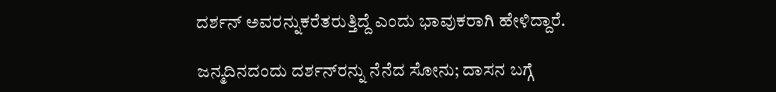ದರ್ಶನ್ ಅವರನ್ನುಕರೆತರುತ್ತಿದ್ದೆ ಎಂದು ಭಾವುಕರಾಗಿ ಹೇಳಿದ್ದಾರೆ.

ಜನ್ಮದಿನದಂದು ದರ್ಶನ್‌ರನ್ನು ನೆನೆದ ಸೋನು; ದಾಸನ ಬಗ್ಗೆ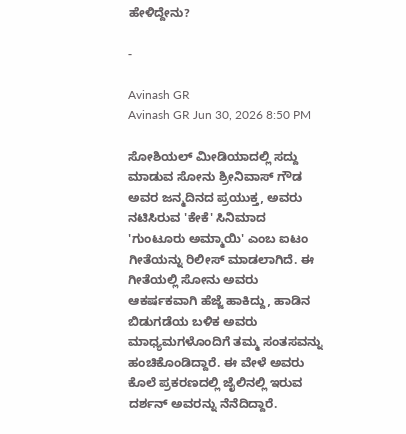ಹೇಳಿದ್ದೇನು?

-

Avinash GR
Avinash GR Jun 30, 2026 8:50 PM

ಸೋಶಿಯಲ್‌ ಮೀಡಿಯಾದಲ್ಲಿ ಸದ್ದು ಮಾಡುವ ಸೋನು ಶ್ರೀನಿವಾಸ್ ಗೌಡ ಅವರ ಜನ್ಮದಿನದ ಪ್ರಯುಕ್ತ, ಅವರು ನಟಿಸಿರುವ 'ಕೇಕೆ' ಸಿನಿಮಾದ 'ಗುಂಟೂರು ಅಮ್ಮಾಯಿ' ಎಂಬ ಐಟಂ ಗೀತೆಯನ್ನು ರಿಲೀಸ್‌ ಮಾಡಲಾಗಿದೆ. ಈ ಗೀತೆಯಲ್ಲಿ ಸೋನು ಅವರು ಆಕರ್ಷಕವಾಗಿ ಹೆಜ್ಜೆ ಹಾಕಿದ್ದು, ಹಾಡಿನ ಬಿಡುಗಡೆಯ ಬಳಿಕ ಅವರು ಮಾಧ್ಯಮಗಳೊಂದಿಗೆ ತಮ್ಮ ಸಂತಸವನ್ನು ಹಂಚಿಕೊಂಡಿದ್ದಾರೆ. ಈ ವೇಳೆ ಅವರು ಕೊಲೆ ಪ್ರಕರಣದಲ್ಲಿ ಜೈಲಿನಲ್ಲಿ ಇರುವ ದರ್ಶನ್ ಅವರನ್ನು ನೆನೆದಿದ್ದಾರೆ.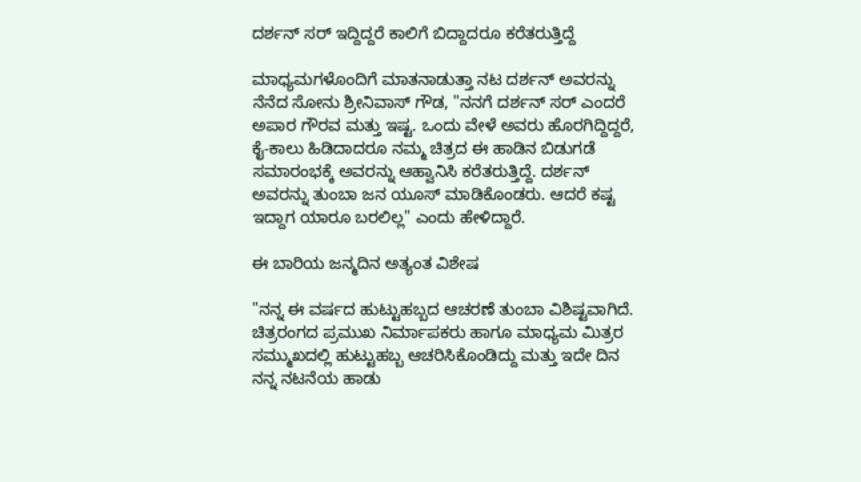ದರ್ಶನ್ ಸರ್‌ ಇದ್ದಿದ್ದರೆ ಕಾಲಿಗೆ ಬಿದ್ದಾದರೂ ಕರೆತರುತ್ತಿದ್ದೆ

ಮಾಧ್ಯಮಗಳೊಂದಿಗೆ ಮಾತನಾಡುತ್ತಾ ನಟ ದರ್ಶನ್ ಅವರನ್ನು ನೆನೆದ ಸೋನು ಶ್ರೀನಿವಾಸ್ ಗೌಡ, "ನನಗೆ ದರ್ಶನ್ ಸರ್ ಎಂದರೆ ಅಪಾರ ಗೌರವ ಮತ್ತು ಇಷ್ಟ. ಒಂದು ವೇಳೆ ಅವರು ಹೊರಗಿದ್ದಿದ್ದರೆ, ಕೈ-ಕಾಲು ಹಿಡಿದಾದರೂ ನಮ್ಮ ಚಿತ್ರದ ಈ ಹಾಡಿನ ಬಿಡುಗಡೆ ಸಮಾರಂಭಕ್ಕೆ ಅವರನ್ನು ಆಹ್ವಾನಿಸಿ ಕರೆತರುತ್ತಿದ್ದೆ. ದರ್ಶನ್‌ ಅವರನ್ನು ತುಂಬಾ ಜನ ಯೂಸ್‌ ಮಾಡಿಕೊಂಡರು. ಆದರೆ ಕಷ್ಟ ಇದ್ದಾಗ ಯಾರೂ ಬರಲಿಲ್ಲ" ಎಂದು ಹೇಳಿದ್ದಾರೆ.

ಈ ಬಾರಿಯ ಜನ್ಮದಿನ ಅತ್ಯಂತ ವಿಶೇಷ

"ನನ್ನ ಈ ವರ್ಷದ ಹುಟ್ಟುಹಬ್ಬದ ಆಚರಣೆ ತುಂಬಾ ವಿಶಿಷ್ಟವಾಗಿದೆ. ಚಿತ್ರರಂಗದ ಪ್ರಮುಖ ನಿರ್ಮಾಪಕರು ಹಾಗೂ ಮಾಧ್ಯಮ ಮಿತ್ರರ ಸಮ್ಮುಖದಲ್ಲಿ ಹುಟ್ಟುಹಬ್ಬ ಆಚರಿಸಿಕೊಂಡಿದ್ದು ಮತ್ತು ಇದೇ ದಿನ ನನ್ನ ನಟನೆಯ ಹಾಡು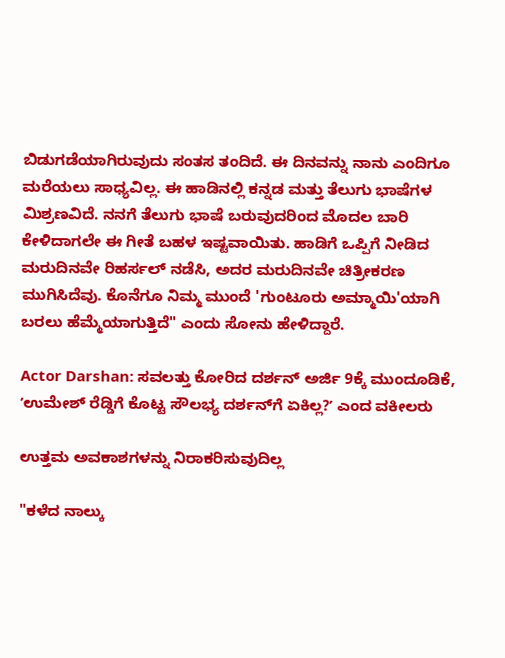ಬಿಡುಗಡೆಯಾಗಿರುವುದು ಸಂತಸ ತಂದಿದೆ. ಈ ದಿನವನ್ನು ನಾನು ಎಂದಿಗೂ ಮರೆಯಲು ಸಾಧ್ಯವಿಲ್ಲ. ಈ ಹಾಡಿನಲ್ಲಿ ಕನ್ನಡ ಮತ್ತು ತೆಲುಗು ಭಾಷೆಗಳ ಮಿಶ್ರಣವಿದೆ. ನನಗೆ ತೆಲುಗು ಭಾಷೆ ಬರುವುದರಿಂದ ಮೊದಲ ಬಾರಿ ಕೇಳಿದಾಗಲೇ ಈ ಗೀತೆ ಬಹಳ ಇಷ್ಟವಾಯಿತು. ಹಾಡಿಗೆ ಒಪ್ಪಿಗೆ ನೀಡಿದ ಮರುದಿನವೇ ರಿಹರ್ಸಲ್ ನಡೆಸಿ, ಅದರ ಮರುದಿನವೇ ಚಿತ್ರೀಕರಣ ಮುಗಿಸಿದೆವು. ಕೊನೆಗೂ ನಿಮ್ಮ ಮುಂದೆ 'ಗುಂಟೂರು ಅಮ್ಮಾಯಿ'ಯಾಗಿ ಬರಲು ಹೆಮ್ಮೆಯಾಗುತ್ತಿದೆ" ಎಂದು ಸೋನು ಹೇಳಿದ್ದಾರೆ.

Actor Darshan: ಸವಲತ್ತು ಕೋರಿದ ದರ್ಶನ್‌ ಅರ್ಜಿ 9ಕ್ಕೆ ಮುಂದೂಡಿಕೆ, ʼಉಮೇಶ್‌ ರೆಡ್ಡಿಗೆ ಕೊಟ್ಟ ಸೌಲಭ್ಯ ದರ್ಶನ್‌ಗೆ ಏಕಿಲ್ಲ?ʼ ಎಂದ ವಕೀಲರು

ಉತ್ತಮ ಅವಕಾಶಗಳನ್ನು ನಿರಾಕರಿಸುವುದಿಲ್ಲ

"ಕಳೆದ ನಾಲ್ಕು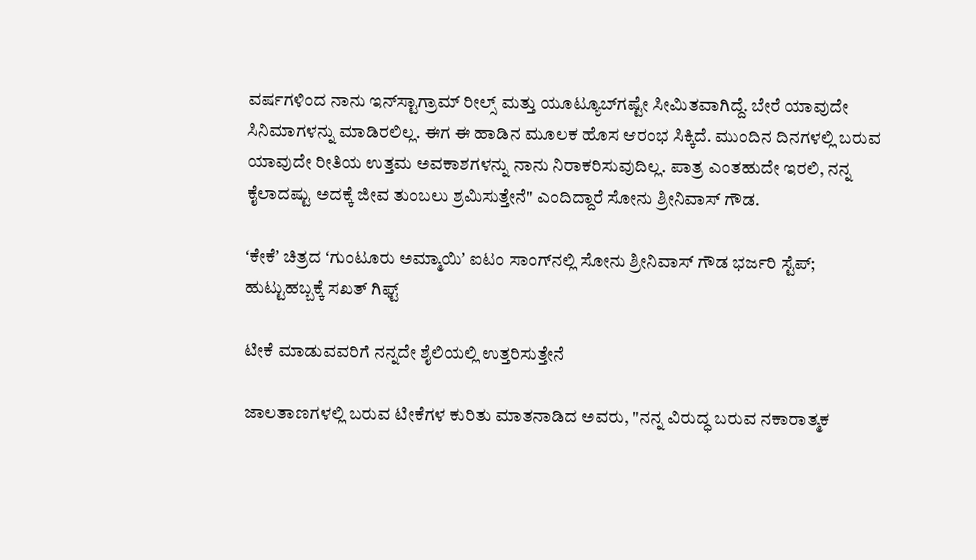ವರ್ಷಗಳಿಂದ ನಾನು ಇನ್‌ಸ್ಟಾಗ್ರಾಮ್ ರೀಲ್ಸ್ ಮತ್ತು ಯೂಟ್ಯೂಬ್‌ಗಷ್ಟೇ ಸೀಮಿತವಾಗಿದ್ದೆ. ಬೇರೆ ಯಾವುದೇ ಸಿನಿಮಾಗಳನ್ನು ಮಾಡಿರಲಿಲ್ಲ. ಈಗ ಈ ಹಾಡಿನ ಮೂಲಕ ಹೊಸ ಆರಂಭ ಸಿಕ್ಕಿದೆ. ಮುಂದಿನ ದಿನಗಳಲ್ಲಿ ಬರುವ ಯಾವುದೇ ರೀತಿಯ ಉತ್ತಮ ಅವಕಾಶಗಳನ್ನು ನಾನು ನಿರಾಕರಿಸುವುದಿಲ್ಲ. ಪಾತ್ರ ಎಂತಹುದೇ ಇರಲಿ, ನನ್ನ ಕೈಲಾದಷ್ಟು ಅದಕ್ಕೆ ಜೀವ ತುಂಬಲು ಶ್ರಮಿಸುತ್ತೇನೆ" ಎಂದಿದ್ದಾರೆ ಸೋನು ಶ್ರೀನಿವಾಸ್ ಗೌಡ.

ʻಕೇಕೆʼ ಚಿತ್ರದ ʻಗುಂಟೂರು ಅಮ್ಮಾಯಿʼ ಐಟಂ ಸಾಂಗ್‌ನಲ್ಲಿ ಸೋನು ಶ್ರೀನಿವಾಸ್‌ ಗೌಡ ಭರ್ಜರಿ ಸ್ಟೆಪ್‌; ಹುಟ್ಟುಹಬ್ಬಕ್ಕೆ ಸಖತ್‌ ಗಿಫ್ಟ್‌

ಟೀಕೆ ಮಾಡುವವರಿಗೆ ನನ್ನದೇ ಶೈಲಿಯಲ್ಲಿ ಉತ್ತರಿಸುತ್ತೇನೆ

ಜಾಲತಾಣಗಳಲ್ಲಿ ಬರುವ ಟೀಕೆಗಳ ಕುರಿತು ಮಾತನಾಡಿದ ಅವರು, "ನನ್ನ ವಿರುದ್ಧ ಬರುವ ನಕಾರಾತ್ಮಕ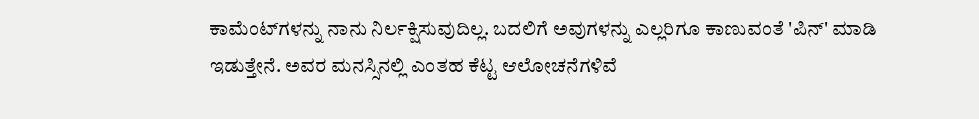ಕಾಮೆಂಟ್‌ಗಳನ್ನು ನಾನು ನಿರ್ಲಕ್ಷಿಸುವುದಿಲ್ಲ. ಬದಲಿಗೆ ಅವುಗಳನ್ನು ಎಲ್ಲರಿಗೂ ಕಾಣುವಂತೆ 'ಪಿನ್' ಮಾಡಿ ಇಡುತ್ತೇನೆ. ಅವರ ಮನಸ್ಸಿನಲ್ಲಿ ಎಂತಹ ಕೆಟ್ಟ ಆಲೋಚನೆಗಳಿವೆ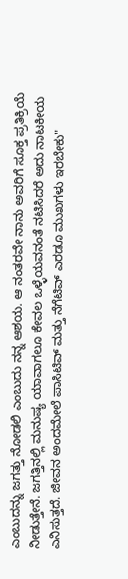ಎಂಬುದನ್ನು ಜಗತ್ತು ನೋಡಲಿ ಎಂಬುದು ನನ್ನ ಆಶಯ. ಆ ನಂತರವೇ ನಾನು ಅವರಿಗೆ ಸೂಕ್ತ ಪ್ರತಿಕ್ರಿಯೆ ನೀಡುತ್ತೇನೆ. ಜಗತ್ತಿನಲ್ಲಿ ಮನುಷ್ಯ ಯಾವಾಗಲೂ ಕೇವಲ ಒಳ್ಳೆಯವನಂತೆ ನಟಿಸಿದರೆ ಅದು ನಾಟಕೀಯ ಎನಿಸುತ್ತದೆ. ಜೀವನ ಅಂದಮೇಲೆ ಪಾಸಿಟಿವ್‌ ಮತ್ತು ನೆಗೆಟಿವ್‌ ಎರಡೂ ಮುಖಗಳು ಇರಬೇಕು"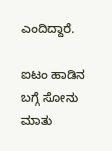ಎಂದಿದ್ದಾರೆ.

ಐಟಂ ಹಾಡಿನ ಬಗ್ಗೆ ಸೋನು ಮಾತು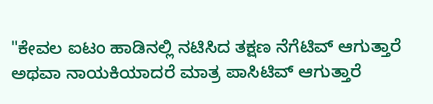"ಕೇವಲ ಐಟಂ ಹಾಡಿನಲ್ಲಿ ನಟಿಸಿದ ತಕ್ಷಣ ನೆಗೆಟಿವ್ ಆಗುತ್ತಾರೆ ಅಥವಾ ನಾಯಕಿಯಾದರೆ ಮಾತ್ರ ಪಾಸಿಟಿವ್ ಆಗುತ್ತಾರೆ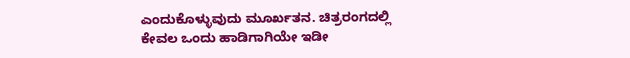ಎಂದುಕೊಳ್ಳುವುದು ಮೂರ್ಖತನ. ಚಿತ್ರರಂಗದಲ್ಲಿ ಕೇವಲ ಒಂದು ಹಾಡಿಗಾಗಿಯೇ ಇಡೀ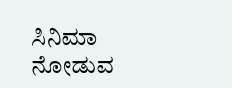ಸಿನಿಮಾ ನೋಡುವ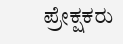ಪ್ರೇಕ್ಷಕರು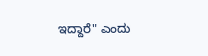ಇದ್ದಾರೆ" ಎಂದು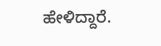ಹೇಳಿದ್ದಾರೆ.